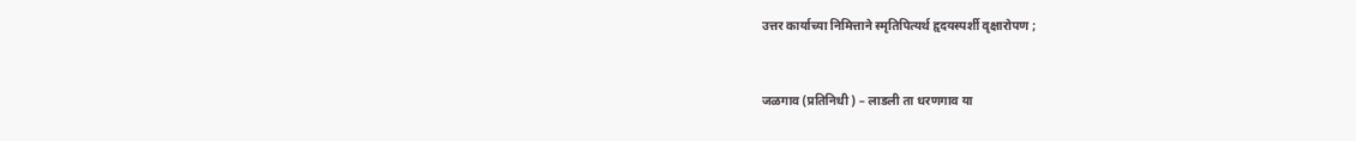उत्तर कार्याच्या निमित्ताने स्मृतिपित्यर्थ हृदयस्पर्शी वृक्षारोपण ;


जळगाव (प्रतिनिधी ) – लाडली ता धरणगाव या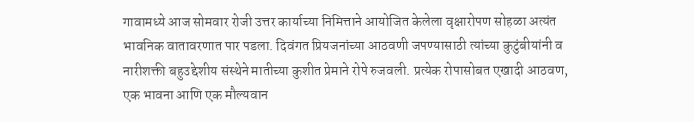गावामध्ये आज सोमवार रोजी उत्तर कार्याच्या निमित्ताने आयोजित केलेला वृक्षारोपण सोहळा अत्यंत भावनिक वातावरणात पार पडला. दिवंगत प्रियजनांच्या आठवणी जपण्यासाठी त्यांच्या कुटुंबीयांनी व नारीशक्ती बहुउद्देशीय संस्थेने मातीच्या कुशीत प्रेमाने रोपे रुजवली. प्रत्येक रोपासोबत एखादी आठवण, एक भावना आणि एक मौल्यवान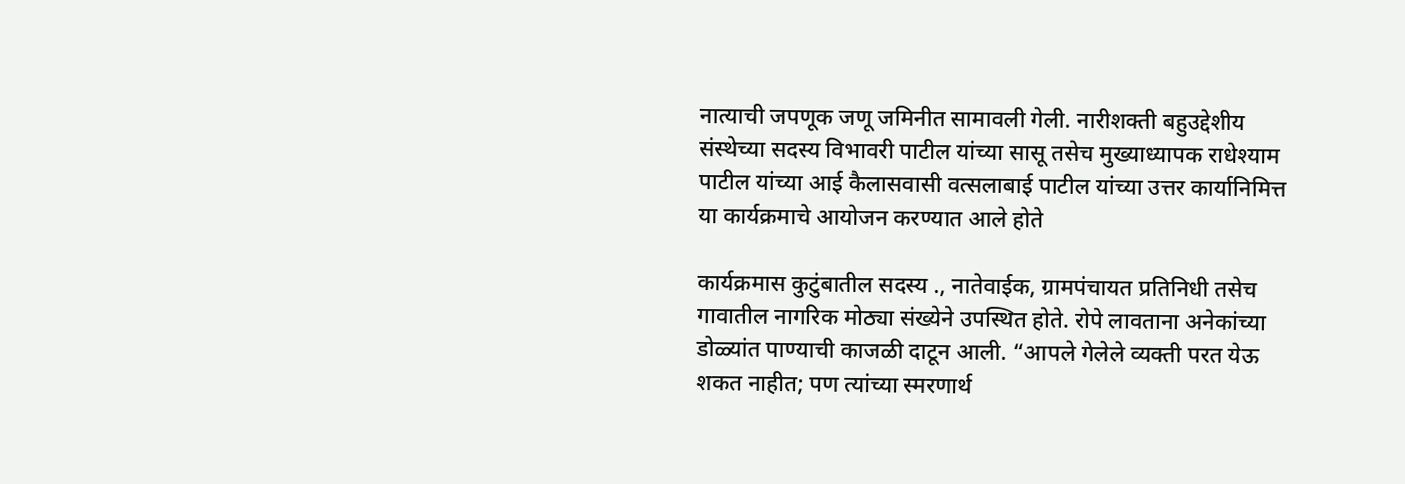नात्याची जपणूक जणू जमिनीत सामावली गेली. नारीशक्ती बहुउद्देशीय संस्थेच्या सदस्य विभावरी पाटील यांच्या सासू तसेच मुख्याध्यापक राधेश्याम पाटील यांच्या आई कैलासवासी वत्सलाबाई पाटील यांच्या उत्तर कार्यानिमित्त या कार्यक्रमाचे आयोजन करण्यात आले होते

कार्यक्रमास कुटुंबातील सदस्य ., नातेवाईक, ग्रामपंचायत प्रतिनिधी तसेच गावातील नागरिक मोठ्या संख्येने उपस्थित होते. रोपे लावताना अनेकांच्या डोळ्यांत पाण्याची काजळी दाटून आली. “आपले गेलेले व्यक्ती परत येऊ शकत नाहीत; पण त्यांच्या स्मरणार्थ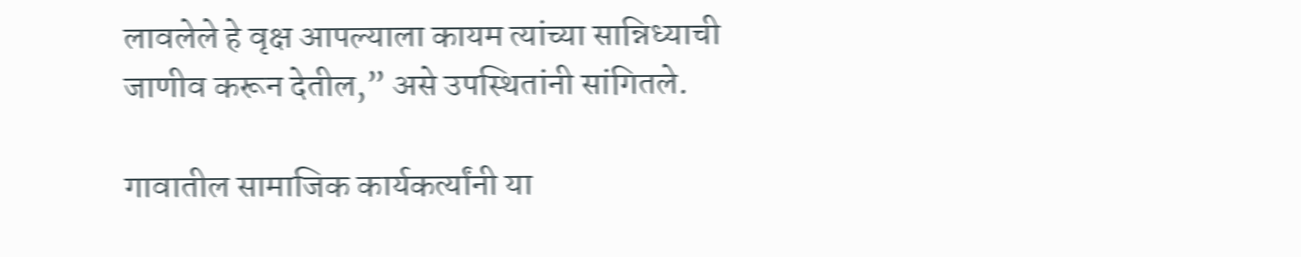लावलेले हे वृक्ष आपल्याला कायम त्यांच्या सान्निध्याची जाणीव करून देतील,” असे उपस्थितांनी सांगितले.

गावातील सामाजिक कार्यकर्त्यांनी या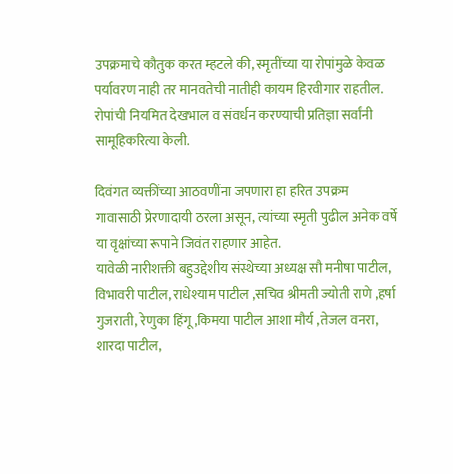उपक्रमाचे कौतुक करत म्हटले की, स्मृतींच्या या रोपांमुळे केवळ पर्यावरण नाही तर मानवतेची नातीही कायम हिरवीगार राहतील. रोपांची नियमित देखभाल व संवर्धन करण्याची प्रतिज्ञा सर्वांनी सामूहिकरित्या केली.

दिवंगत व्यक्तींच्या आठवणींना जपणारा हा हरित उपक्रम गावासाठी प्रेरणादायी ठरला असून, त्यांच्या स्मृती पुढील अनेक वर्षे या वृक्षांच्या रूपाने जिवंत राहणार आहेत.
यावेळी नारीशक्ती बहुउद्देशीय संस्थेच्या अध्यक्ष सौ मनीषा पाटील, विभावरी पाटील, राधेश्याम पाटील ,सचिव श्रीमती ज्योती राणे ,हर्षा गुजराती, रेणुका हिंगू,किमया पाटील आशा मौर्य ,तेजल वनरा, शारदा पाटील,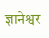ज्ञानेश्वर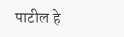पाटील हे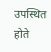उपस्थित होते